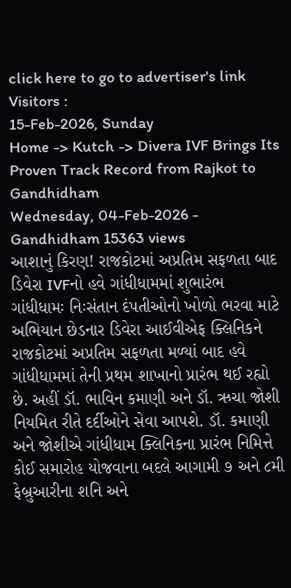click here to go to advertiser's link
Visitors :
15-Feb-2026, Sunday
Home -> Kutch -> Divera IVF Brings Its Proven Track Record from Rajkot to Gandhidham
Wednesday, 04-Feb-2026 - Gandhidham 15363 views
આશાનું કિરણ! રાજકોટમાં અપ્રતિમ સફળતા બાદ ડિવેરા IVFનો હવે ગાંધીધામમાં શુભારંભ
ગાંધીધામઃ નિઃસંતાન દંપતીઓનો ખોળો ભરવા માટે અભિયાન છેડનાર ડિવેરા આઈવીએફ ક્લિનિકને રાજકોટમાં અપ્રતિમ સફળતા મળ્યાં બાદ હવે ગાંધીધામમાં તેની પ્રથમ શાખાનો પ્રારંભ થઈ રહ્યો છે. અહીં ડૉ. ભાવિન કમાણી અને ડૉ. ઋચા જોશી નિયમિત રીતે દર્દીઓને સેવા આપશે. ડૉ. કમાણી અને જોશીએ ગાંધીધામ ક્લિનિકના પ્રારંભ નિમિત્તે કોઈ સમારોહ યોજવાના બદલે આગામી ૭ અને ૮મી ફેબ્રુઆરીના શનિ અને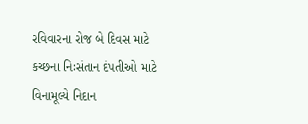રવિવારના રોજ બે દિવસ માટે કચ્છના નિઃસંતાન દંપતીઓ માટે વિનામૂલ્યે નિદાન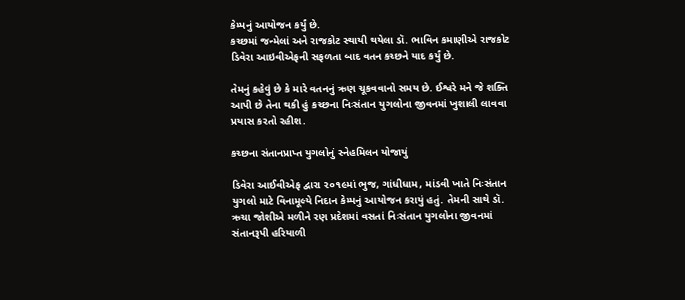કેમ્પનું આયોજન કર્યું છે.
કચ્છમાં જન્મેલાં અને રાજકોટ સ્થાયી થયેલા ડૉ. ભાવિન કમાણીએ રાજકોટ ડિવેરા આઇવીએફની સફળતા બાદ વતન કચ્છને યાદ કર્યું છે.

તેમનું કહેવું છે કે મારે વતનનું ઋણ ચૂકવવાનો સમય છે. ઈશ્વરે મને જે શક્તિ આપી છે તેના થકી હું કચ્છના નિઃસંતાન યુગલોના જીવનમાં ખુશાલી લાવવા પ્રયાસ કરતો રહીશ.

કચ્છના સંતાનપ્રાપ્ત યુગલોનું સ્નેહમિલન યોજાયું

ડિવેરા આઈવીએફ દ્વારા ૨૦૧૯માં ભુજ, ગાંધીધામ, માંડવી ખાતે નિઃસંતાન યુગલો માટે વિનામૂલ્યે નિદાન કેમ્પનું આયોજન કરાયું હતું. તેમની સાથે ડૉ. ઋચા જોશીએ મળીને રણ પ્રદેશમાં વસતાં નિઃસંતાન યુગલોના જીવનમાં સંતાનરૂપી હરિયાળી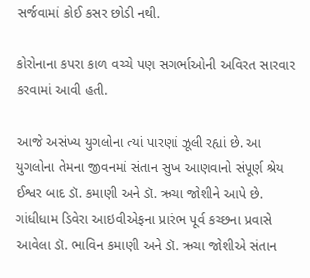સર્જવામાં કોઈ કસર છોડી નથી.

કોરોનાના કપરા કાળ વચ્ચે પણ સગર્ભાઓની અવિરત સારવાર કરવામાં આવી હતી.

આજે અસંખ્ય યુગલોના ત્યાં પારણાં ઝૂલી રહ્યાં છે. આ યુગલોના તેમના જીવનમાં સંતાન સુખ આણવાનો સંપૂર્ણ શ્રેય ઈશ્વર બાદ ડૉ. કમાણી અને ડૉ. ઋચા જોશીને આપે છે. ગાંધીધામ ડિવેરા આઇવીએફના પ્રારંભ પૂર્વ કચ્છના પ્રવાસે આવેલા ડૉ. ભાવિન કમાણી અને ડૉ. ઋચા જોશીએ સંતાન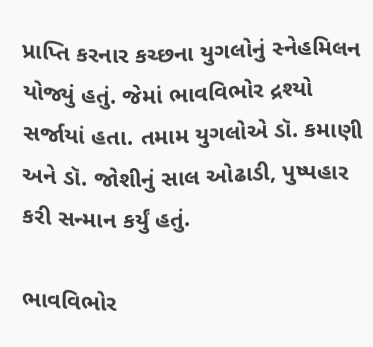પ્રાપ્તિ કરનાર કચ્છના યુગલોનું સ્નેહમિલન યોજ્યું હતું. જેમાં ભાવવિભોર દ્રશ્યો સર્જાયાં હતા. તમામ યુગલોએ ડૉ. કમાણી અને ડૉ. જોશીનું સાલ ઓઢાડી, પુષ્પહાર કરી સન્માન કર્યું હતું.

ભાવવિભોર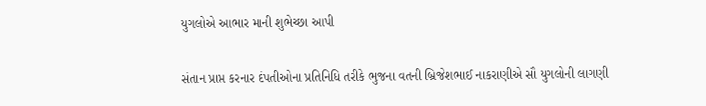યુગલોએ આભાર માની શુભેચ્છા આપી

સંતાન પ્રાપ્ત કરનાર દંપતીઓના પ્રતિનિધિ તરીકે ભુજના વતની બ્રિજેશભાઈ નાકરાણીએ સૌ યુગલોની લાગણી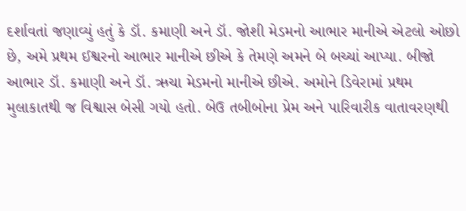દર્શાવતાં જણાવ્યું હતું કે ડૉ. કમાણી અને ડૉ. જોશી મેડમનો આભાર માનીએ એટલો ઓછો છે, અમે પ્રથમ ઈશ્વરનો આભાર માનીએ છીએ કે તેમણે અમને બે બચ્ચાં આપ્યા. બીજો આભાર ડૉ. કમાણી અને ડૉ. ઋચા મેડમનો માનીએ છીએ. અમોને ડિવેરામાં પ્રથમ મુલાકાતથી જ વિશ્વાસ બેસી ગયો હતો. બેઉ તબીબોના પ્રેમ અને પારિવારીક વાતાવરણથી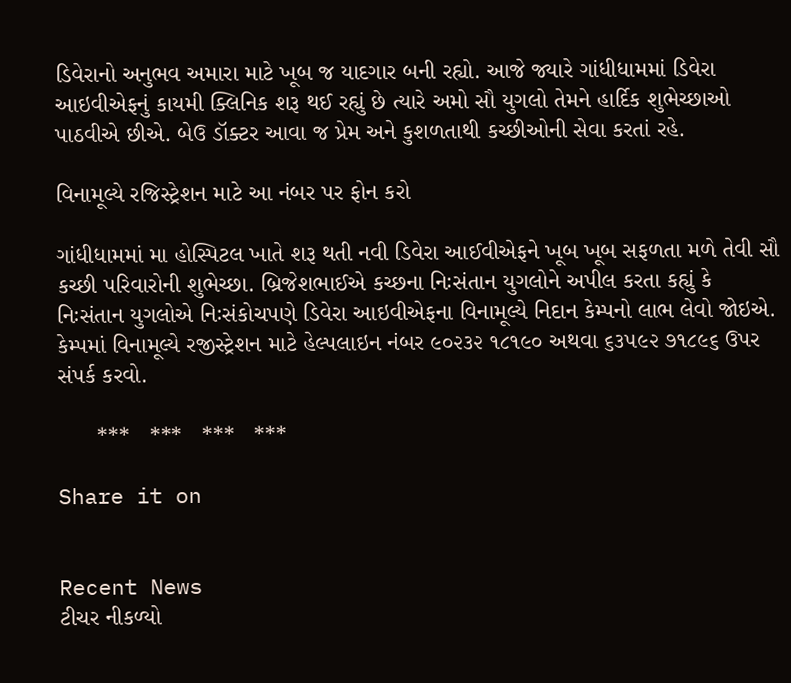ડિવેરાનો અનુભવ અમારા માટે ખૂબ જ યાદગાર બની રહ્યો. આજે જ્યારે ગાંધીધામમાં ડિવેરા આઇવીએફનું કાયમી ક્લિનિક શરૂ થઈ રહ્યું છે ત્યારે અમો સૌ યુગલો તેમને હાર્દિક શુભેચ્છાઓ પાઠવીએ છીએ. બેઉ ડૉક્ટર આવા જ પ્રેમ અને કુશળતાથી કચ્છીઓની સેવા કરતાં રહે.

વિનામૂલ્યે રજિસ્ટ્રેશન માટે આ નંબર પર ફોન કરો

ગાંધીધામમાં મા હોસ્પિટલ ખાતે શરૂ થતી નવી ડિવેરા આઈવીએફને ખૂબ ખૂબ સફળતા મળે તેવી સૌ કચ્છી પરિવારોની શુભેચ્છા. બ્રિજેશભાઈએ કચ્છના નિઃસંતાન યુગલોને અપીલ કરતા કહ્યું કે નિઃસંતાન યુગલોએ નિઃસંકોચપણે ડિવેરા આઇવીએફના વિનામૂલ્યે નિદાન કેમ્પનો લાભ લેવો જોઇએ. કેમ્પમાં વિનામૂલ્યે રજીસ્ટ્રેશન માટે હેલ્પલાઇન નંબર ૯૦૨૩૨ ૧૮૧૯૦ અથવા ૬૩૫૯૨ ૭૧૮૯૬ ઉપર સંપર્ક કરવો.

      ***   ***   ***   ***

Share it on


Recent News
ટીચર નીકળ્યો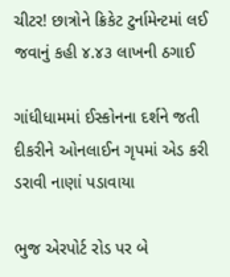ચીટર! છાત્રોને ક્રિકેટ ટુર્નામેન્ટમાં લઈ જવાનું કહી ૪.૪૩ લાખની ઠગાઈ

ગાંધીધામમાં ઈસ્કોનના દર્શને જતી દીકરીને ઓનલાઈન ગૃપમાં એડ કરી ડરાવી નાણાં પડાવાયા

ભુજ એરપોર્ટ રોડ પર બે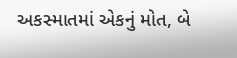અકસ્માતમાં એકનું મોત, બે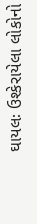ઘાયલઃ ઉશ્કેરાયેલા લોકોનો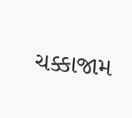ચક્કાજામ